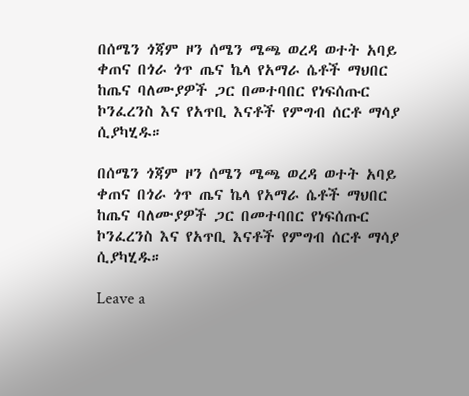በሰሜን ጎጃም ዞን ሰሜን ሜጫ ወረዳ ወተት አባይ ቀጠና በጎራ ጎጥ ጤና ኬላ የአማራ ሴቶች ማህበር ከጤና ባለሙያዎች ጋር በመተባበር የነፍሰጡር ኮንፈረንስ እና የአጥቢ እናቶች የምግብ ሰርቶ ማሳያ ሲያካሂዱ።

በሰሜን ጎጃም ዞን ሰሜን ሜጫ ወረዳ ወተት አባይ ቀጠና በጎራ ጎጥ ጤና ኬላ የአማራ ሴቶች ማህበር ከጤና ባለሙያዎች ጋር በመተባበር የነፍሰጡር ኮንፈረንስ እና የአጥቢ እናቶች የምግብ ሰርቶ ማሳያ ሲያካሂዱ።

Leave a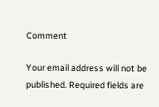Comment

Your email address will not be published. Required fields are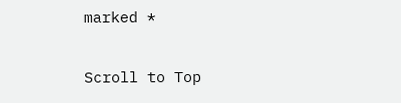marked *

Scroll to Top